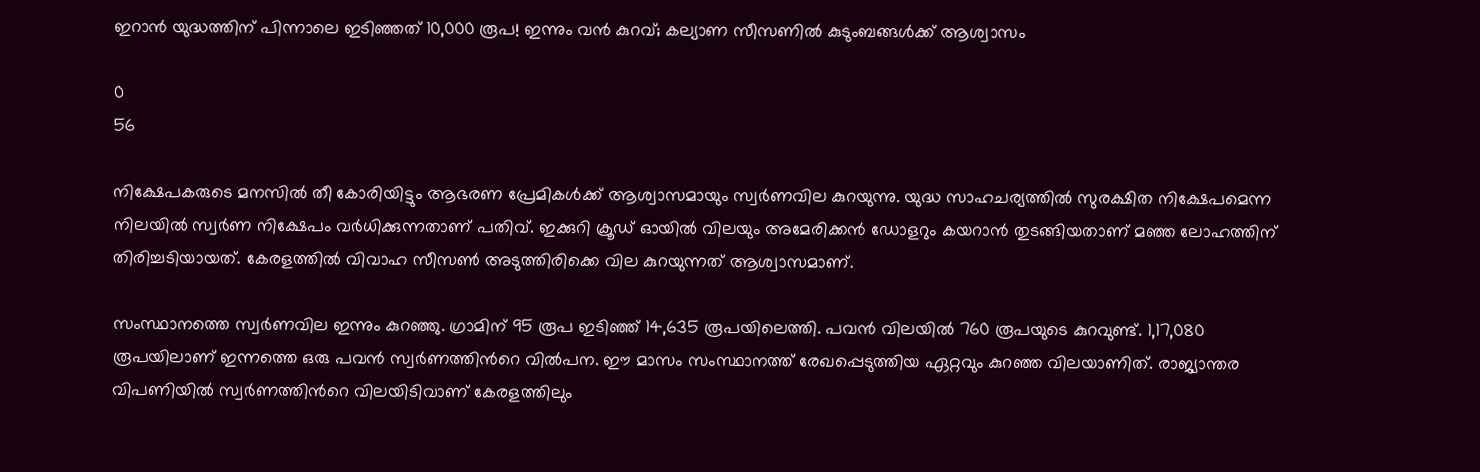ഇറാൻ യുദ്ധത്തിന് പിന്നാലെ ഇടിഞ്ഞത് 10,000 രൂപ! ഇന്നും വൻ കുറവ്; കല്യാണ സീസണിൽ കുടുംബങ്ങൾക്ക് ആശ്വാസം

0
56

നിക്ഷേപകരുടെ മനസിൽ തീ കോരിയിട്ടും ആഭരണ പ്രേമികൾക്ക് ആശ്വാസമായും സ്വർണവില കുറയുന്നു. യുദ്ധ സാഹചര്യത്തിൽ സുരക്ഷിത നിക്ഷേപമെന്ന നിലയിൽ സ്വർണ നിക്ഷേപം വർധിക്കുന്നതാണ് പതിവ്. ഇക്കുറി ക്രൂഡ് ഓയിൽ വിലയും അമേരിക്കൻ ഡോളറും കയറാൻ തുടങ്ങിയതാണ് മഞ്ഞ ലോഹത്തിന് തിരിച്ചടിയായത്. കേരളത്തില്‍ വിവാഹ സീസൺ അടുത്തിരിക്കെ വില കുറയുന്നത് ആശ്വാസമാണ്.

സംസ്ഥാനത്തെ സ്വർണവില ഇന്നും കുറഞ്ഞു. ഗ്രാമിന് 95 രൂപ ഇടിഞ്ഞ് 14,635 രൂപയിലെത്തി. പവൻ വിലയിൽ 760 രൂപയുടെ കുറവുണ്ട്. 1,17,080 രൂപയിലാണ് ഇന്നത്തെ ഒരു പവൻ സ്വർണത്തിന്‍റെ വിൽപന. ഈ മാസം സംസ്ഥാനത്ത് രേഖപ്പെടുത്തിയ ഏറ്റവും കുറഞ്ഞ വിലയാണിത്. രാജ്യാന്തര വിപണിയിൽ സ്വർണത്തിന്‍റെ വിലയിടിവാണ് കേരളത്തിലും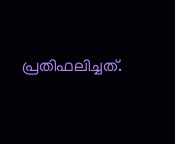പ്രതിഫലിച്ചത്.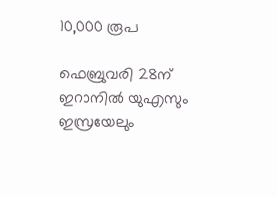10,000 രൂപ

ഫെബ്രുവരി 28ന് ഇറാനിൽ യുഎസും ഇസ്രയേലും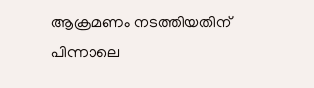ആക്രമണം നടത്തിയതിന് പിന്നാലെ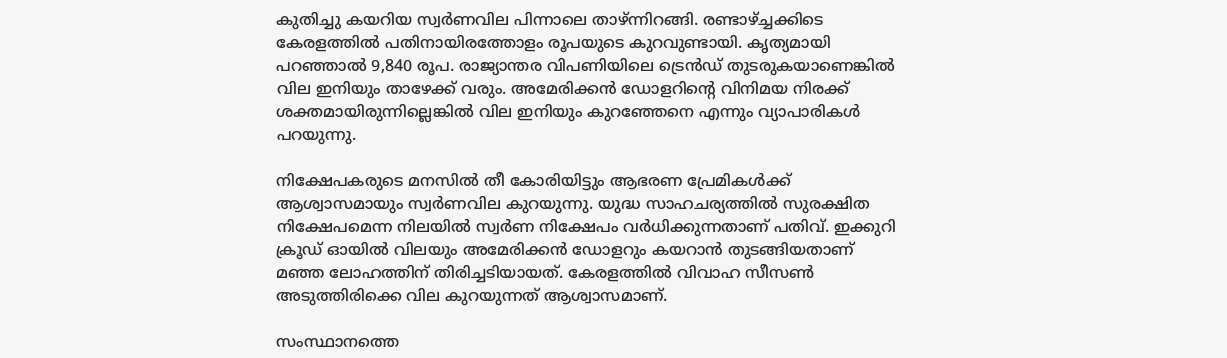കുതിച്ചു കയറിയ സ്വർണവില പിന്നാലെ താഴ്ന്നിറങ്ങി. രണ്ടാഴ്ച്ചക്കിടെ കേരളത്തിൽ പതിനായിരത്തോളം രൂപയുടെ കുറവുണ്ടായി. കൃത്യമായി പറഞ്ഞാൽ 9,840 രൂപ. രാജ്യാന്തര വിപണിയിലെ ട്രെൻഡ് തുടരുകയാണെങ്കിൽ വില ഇനിയും താഴേക്ക് വരും. അമേരിക്കൻ ഡോളറിന്‍റെ വിനിമയ നിരക്ക് ശക്തമായിരുന്നില്ലെങ്കിൽ വില ഇനിയും കുറഞ്ഞേനെ എന്നും വ്യാപാരികൾ പറയുന്നു.

നിക്ഷേപകരുടെ മനസിൽ തീ കോരിയിട്ടും ആഭരണ പ്രേമികൾക്ക് ആശ്വാസമായും സ്വർണവില കുറയുന്നു. യുദ്ധ സാഹചര്യത്തിൽ സുരക്ഷിത നിക്ഷേപമെന്ന നിലയിൽ സ്വർണ നിക്ഷേപം വർധിക്കുന്നതാണ് പതിവ്. ഇക്കുറി ക്രൂഡ് ഓയിൽ വിലയും അമേരിക്കൻ ഡോളറും കയറാൻ തുടങ്ങിയതാണ് മഞ്ഞ ലോഹത്തിന് തിരിച്ചടിയായത്. കേരളത്തില്‍ വിവാഹ സീസൺ അടുത്തിരിക്കെ വില കുറയുന്നത് ആശ്വാസമാണ്.

സംസ്ഥാനത്തെ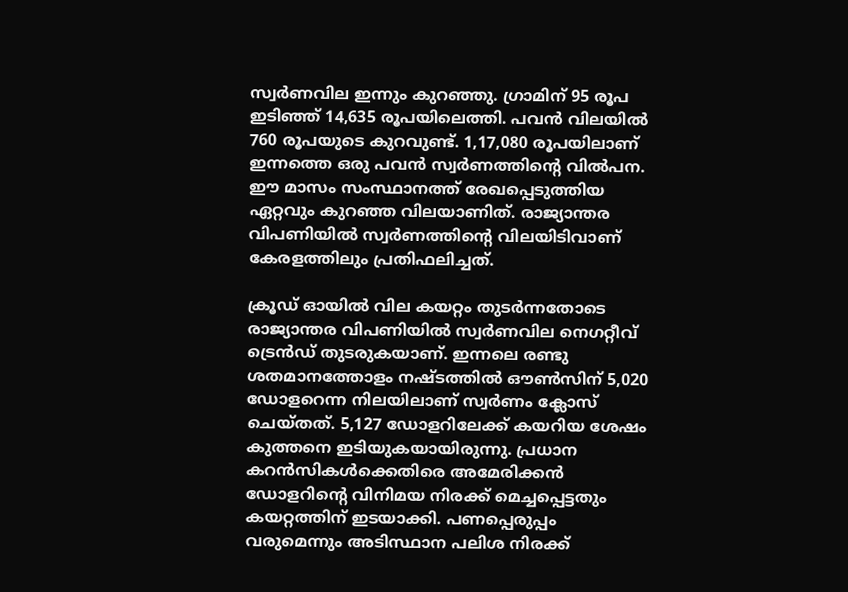സ്വർണവില ഇന്നും കുറഞ്ഞു. ഗ്രാമിന് 95 രൂപ ഇടിഞ്ഞ് 14,635 രൂപയിലെത്തി. പവൻ വിലയിൽ 760 രൂപയുടെ കുറവുണ്ട്. 1,17,080 രൂപയിലാണ് ഇന്നത്തെ ഒരു പവൻ സ്വർണത്തിന്‍റെ വിൽപന. ഈ മാസം സംസ്ഥാനത്ത് രേഖപ്പെടുത്തിയ ഏറ്റവും കുറഞ്ഞ വിലയാണിത്. രാജ്യാന്തര വിപണിയിൽ സ്വർണത്തിന്‍റെ വിലയിടിവാണ് കേരളത്തിലും പ്രതിഫലിച്ചത്.

ക്രൂഡ് ഓയിൽ വില കയറ്റം തുടർന്നതോടെ രാജ്യാന്തര വിപണിയിൽ സ്വർണവില നെഗറ്റീവ് ട്രെൻഡ് തുടരുകയാണ്. ഇന്നലെ രണ്ടു ശതമാനത്തോളം നഷ്ടത്തിൽ ഔൺസിന് 5,020 ഡോളറെന്ന നിലയിലാണ് സ്വർണം ക്ലോസ് ചെയ്തത്. 5,127 ഡോളറിലേക്ക് കയറിയ ശേഷം കുത്തനെ ഇടിയുകയായിരുന്നു. പ്രധാന കറൻസികൾക്കെതിരെ അമേരിക്കൻ ഡോളറിന്‍റെ വിനിമയ നിരക്ക് മെച്ചപ്പെട്ടതും കയറ്റത്തിന് ഇടയാക്കി. പണപ്പെരുപ്പം വരുമെന്നും അടിസ്ഥാന പലിശ നിരക്ക്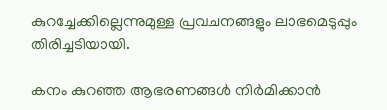കുറച്ചേക്കില്ലെന്നുമുള്ള പ്രവചനങ്ങളും ലാഭമെടുപ്പും തിരിച്ചടിയായി.

കനം കുറഞ്ഞ ആഭരണങ്ങൾ നിർമിക്കാൻ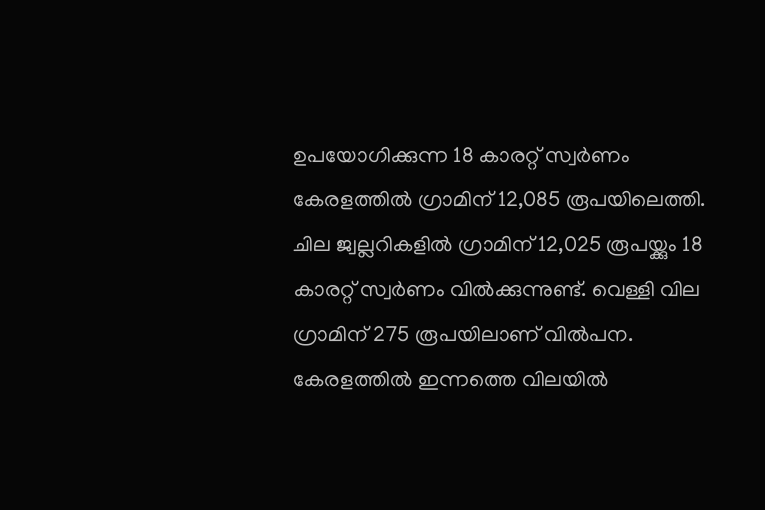ഉപയോഗിക്കുന്ന 18 കാരറ്റ് സ്വർണം കേരളത്തിൽ ഗ്രാമിന് 12,085 രൂപയിലെത്തി. ചില ജ്വല്ലറികളിൽ ഗ്രാമിന് 12,025 രൂപയ്ക്കും 18 കാരറ്റ് സ്വർണം വിൽക്കുന്നുണ്ട്. വെള്ളി വില ഗ്രാമിന് 275 രൂപയിലാണ് വിൽപന. കേരളത്തിൽ ഇന്നത്തെ വിലയിൽ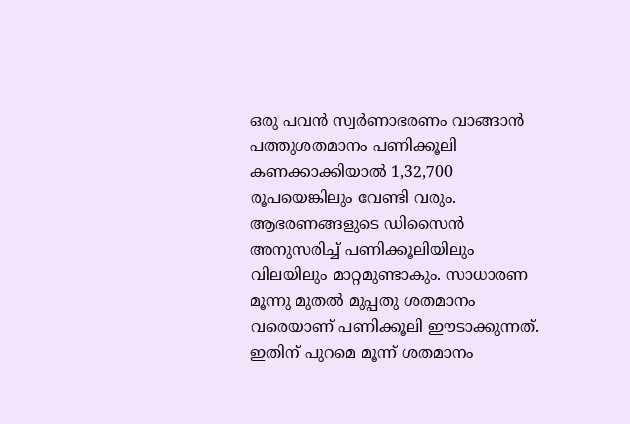ഒരു പവൻ സ്വർണാഭരണം വാങ്ങാൻ പത്തുശതമാനം പണിക്കൂലി കണക്കാക്കിയാൽ 1,32,700 രൂപയെങ്കിലും വേണ്ടി വരും. ആഭരണങ്ങളുടെ ഡിസൈൻ അനുസരിച്ച് പണിക്കൂലിയിലും വിലയിലും മാറ്റമുണ്ടാകും. സാധാരണ മൂന്നു മുതൽ മുപ്പതു ശതമാനം വരെയാണ് പണിക്കൂലി ഈടാക്കുന്നത്. ഇതിന് പുറമെ മൂന്ന് ശതമാനം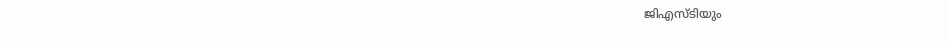ജിഎസ്‍ടിയും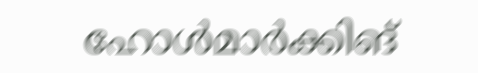ഹോൾമാർക്കിങ്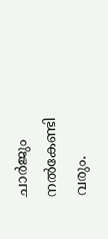ചാർജും നൽകേണ്ടി വരും.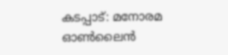കടപ്പാട്: മനോരമ ഓൺലൈൻ